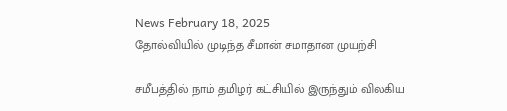News February 18, 2025
தோல்வியில் முடிந்த சீமான் சமாதான முயற்சி

சமீபத்தில் நாம் தமிழர் கட்சியில் இருந்தும் விலகிய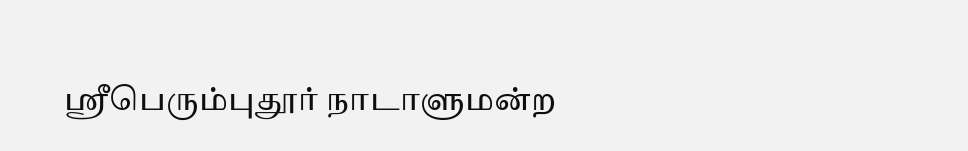ஸ்ரீபெரும்புதூர் நாடாளுமன்ற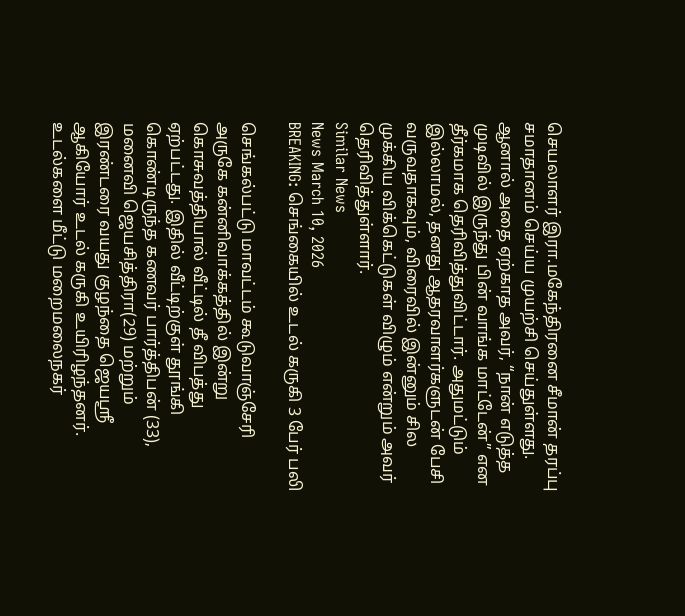செயலாளர் இரா.மகேந்திரனை சீமான் தரப்பு சமாதானம் செய்ய முயற்சி செய்துள்ளது. ஆனால் அதை ஏற்காத அவர், “நான் எடுத்த முடிவில் இருந்து பின் வாங்க மாட்டேன்” என தீர்கமாக தெரிவித்துவிட்டார். அதுமட்டும் இல்லாமல், தனது ஆதரவாளர்களுடன் பேசி வருவதாகவும், விரைவில் இன்னும் சில முக்கிய விக்கெட்டுகள் விழும் என்றும் அவர் தெரிவித்துள்ளார்.
Similar News
News March 10, 2026
BREAKING: செங்கையில் உடல் கருகி 3 பேர் பலி

செங்கல்பட்டு மாவட்டம் கூடுவாஞ்சேரி அருகே கன்னிவாக்கத்தில் இன்று கொசுவத்தியால் வீட்டில் தீ விபத்து ஏற்பட்டது. இதில் வீட்டிற்குள் தூங்கி கொண்டிருந்த கணவர் பார்த்திபன் (33), மனைவி ஜெயசித்திரா(29) மற்றும் இரண்டரை வயது குழந்தை ஜெயஸ்ரீ ஆகியோர் உடல் கருகி உயிரிழந்தனர். உடல்களை மீட்டு மறைமலைநகர்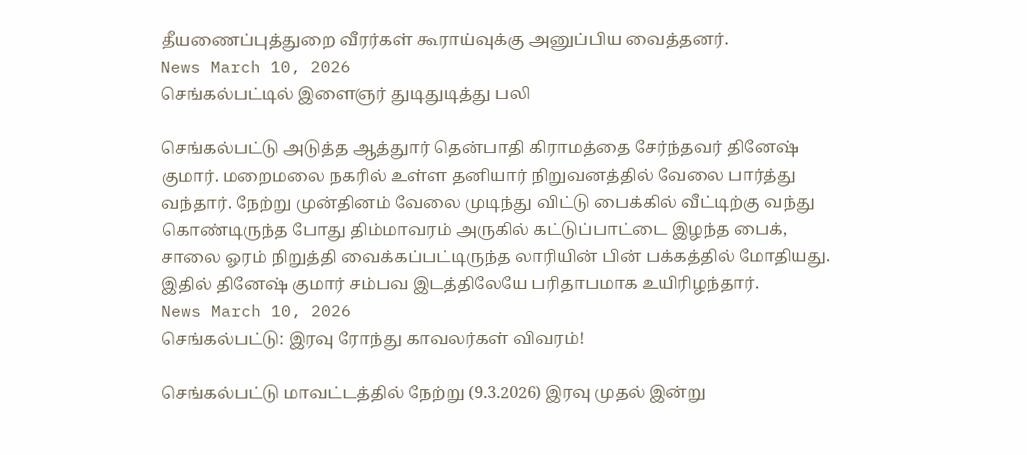தீயணைப்புத்துறை வீரர்கள் கூராய்வுக்கு அனுப்பிய வைத்தனர்.
News March 10, 2026
செங்கல்பட்டில் இளைஞர் துடிதுடித்து பலி

செங்கல்பட்டு அடுத்த ஆத்துார் தென்பாதி கிராமத்தை சேர்ந்தவர் தினேஷ் குமார். மறைமலை நகரில் உள்ள தனியார் நிறுவனத்தில் வேலை பார்த்து வந்தார். நேற்று முன்தினம் வேலை முடிந்து விட்டு பைக்கில் வீட்டிற்கு வந்து கொண்டிருந்த போது திம்மாவரம் அருகில் கட்டுப்பாட்டை இழந்த பைக், சாலை ஓரம் நிறுத்தி வைக்கப்பட்டிருந்த லாரியின் பின் பக்கத்தில் மோதியது. இதில் தினேஷ் குமார் சம்பவ இடத்திலேயே பரிதாபமாக உயிரிழந்தார்.
News March 10, 2026
செங்கல்பட்டு: இரவு ரோந்து காவலர்கள் விவரம்!

செங்கல்பட்டு மாவட்டத்தில் நேற்று (9.3.2026) இரவு முதல் இன்று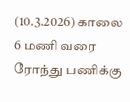(10.3.2026) காலை 6 மணி வரை ரோந்து பணிக்கு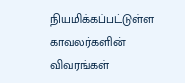நியமிக்கப்பட்டுள்ள காவலர்களின் விவரங்கள்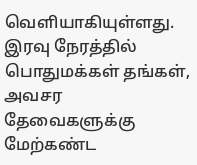வெளியாகியுள்ளது. இரவு நேரத்தில் பொதுமக்கள் தங்கள், அவசர தேவைகளுக்கு மேற்கண்ட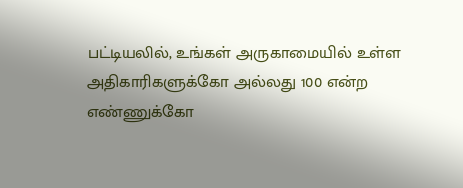பட்டியலில், உங்கள் அருகாமையில் உள்ள அதிகாரிகளுக்கோ அல்லது 100 என்ற எண்ணுக்கோ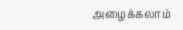அழைக்கலாம்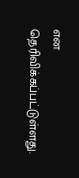என தெரிவிக்கப்பட்டுள்ளது.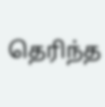தெரிந்த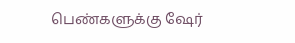பெண்களுக்கு ஷேர்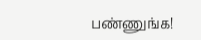பண்ணுங்க!